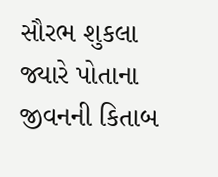સૌરભ શુકલા જ્યારે પોતાના જીવનની કિતાબ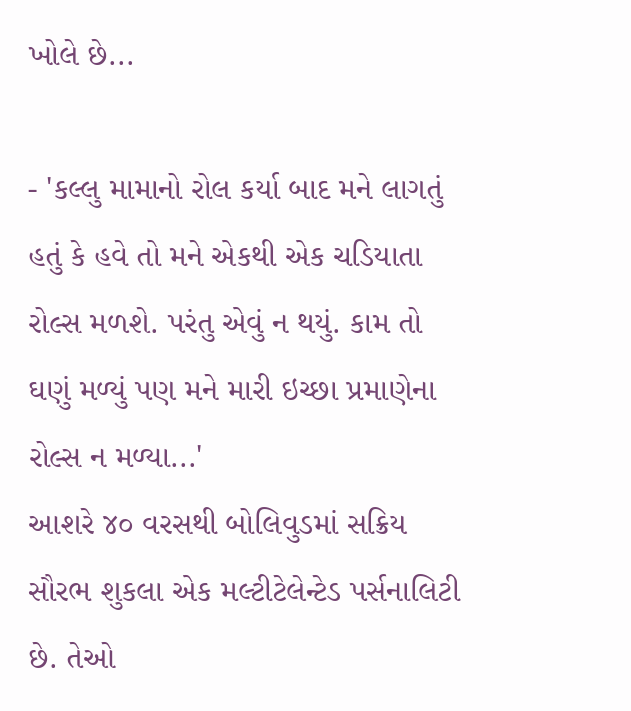ખોલે છે...

- 'કલ્લુ મામાનો રોલ કર્યા બાદ મને લાગતું હતું કે હવે તો મને એકથી એક ચડિયાતા રોલ્સ મળશે. પરંતુ એવું ન થયું. કામ તો ઘણું મળ્યું પણ મને મારી ઇચ્છા પ્રમાણેના રોલ્સ ન મળ્યા...'
આશરે ૪૦ વરસથી બોલિવુડમાં સક્રિય સૌરભ શુકલા એક મલ્ટીટેલેન્ટેડ પર્સનાલિટી છે. તેઓ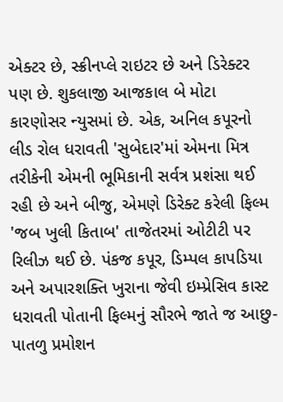એક્ટર છે, સ્ક્રીનપ્લે રાઇટર છે અને ડિરેક્ટર પણ છે. શુકલાજી આજકાલ બે મોટા કારણોસર ન્યુસમાં છે. એક, અનિલ કપૂરનો લીડ રોલ ધરાવતી 'સુબેદાર'માં એમના મિત્ર તરીકેની એમની ભૂમિકાની સર્વત્ર પ્રશંસા થઈ રહી છે અને બીજુ, એમણે ડિરેક્ટ કરેલી ફિલ્મ 'જબ ખુલી કિતાબ' તાજેતરમાં ઓટીટી પર રિલીઝ થઈ છે. પંકજ કપૂર, ડિમ્પલ કાપડિયા અને અપારશક્તિ ખુરાના જેવી ઇમ્પ્રેસિવ કાસ્ટ ધરાવતી પોતાની ફિલ્મનું સૌરભે જાતે જ આછુ-પાતળુ પ્રમોશન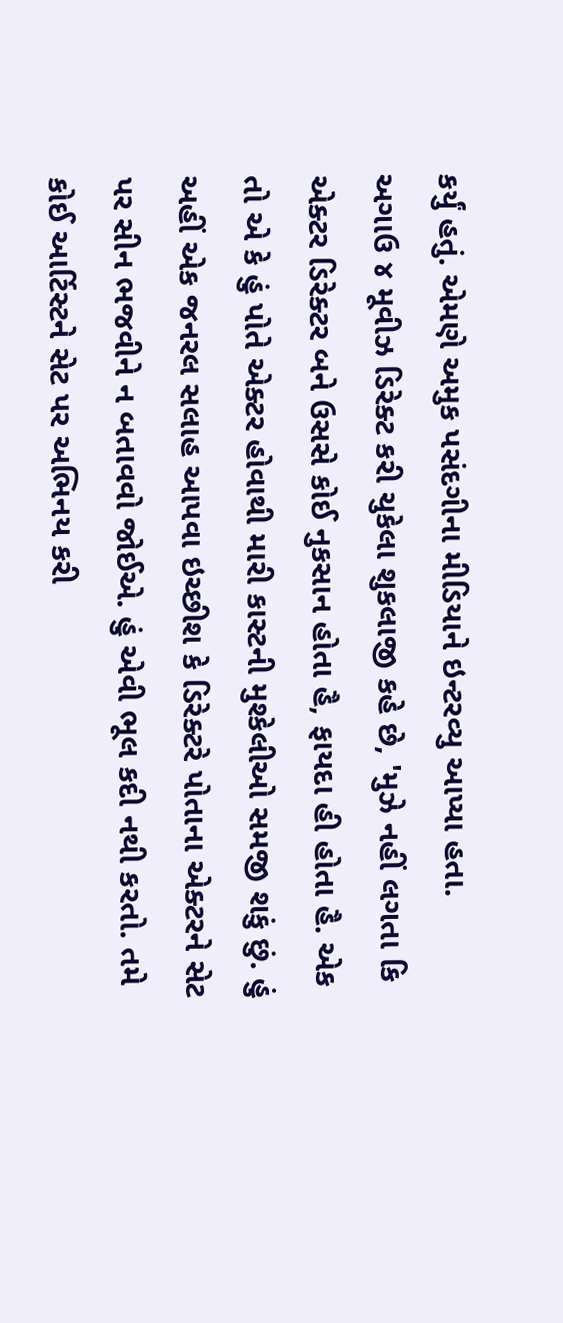કર્યું હતું. એમણે અમુક પસંદગીના મીડિયાને ઇન્ટરવ્યુ આપ્યા હતા.
અગાઉ ૪ મૂવીઝ ડિરેક્ટ કરી ચુકેલા શુકલાજી કહે છે, 'મુઝે નહીં લગતા કિ એક્ટર ડિરેક્ટર બને ઉસસે કોઈ નુકસાન હોતા હૈ, ફાયદા હી હોતા હૈ. એક તો એ કે હું પોતે એક્ટર હોવાથી મારી કાસ્ટની મુશ્કેલીઓ સમજી શકું છું. હું અહીં એક જનરલ સલાહ આપવા ઇચ્છીશ કે ડિરેક્ટરે પોતાના એક્ટરને સેટ પર સીન ભજવીને ન બતાવવો જોઈએ. હું એવી ભૂલ કદી નથી કરતો. તમે કોઈ આર્ટિસ્ટને સેટ પર અભિનય કરી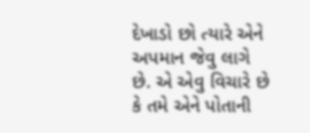દેખાડો છો ત્યારે એને અપમાન જેવુ લાગે છે. એ એવુ વિચારે છે કે તમે એને પોતાની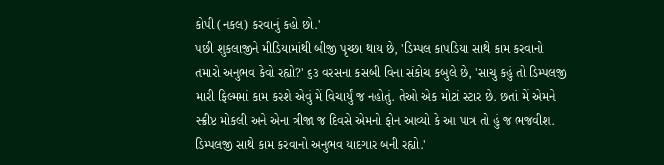કોપી (નકલ) કરવાનું કહો છો.'
પછી શુકલાજીને મીડિયામાંથી બીજી પૃચ્છા થાય છે, 'ડિમ્પલ કાપડિયા સાથે કામ કરવાનો તમારો અનુભવ કેવો રહ્યો?' ૬૩ વરસના કસબી વિના સંકોચ કબુલે છે, 'સાચુ કહું તો ડિમ્પલજી મારી ફિલ્મમાં કામ કરશે એવું મેં વિચાર્યું જ નહોતું. તેઓ એક મોટાં સ્ટાર છે. છતાં મેં એમને સ્ક્રીપ્ટ મોકલી અને એના ત્રીજા જ દિવસે એમનો ફોન આવ્યો કે આ પાત્ર તો હું જ ભજવીશ. ડિમ્પલજી સાથે કામ કરવાનો અનુભવ યાદગાર બની રહ્યો.'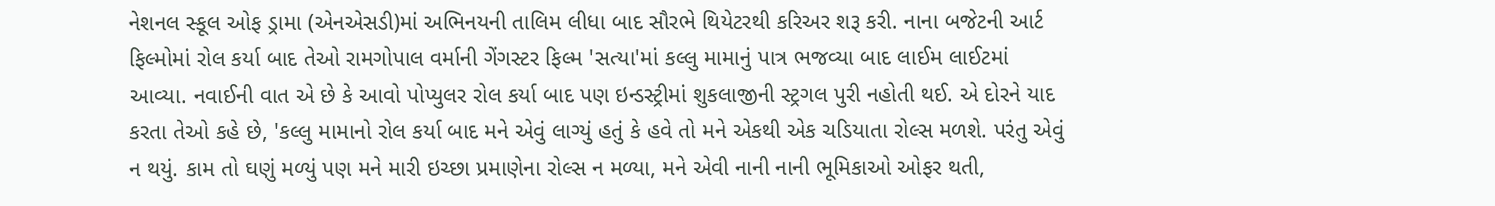નેશનલ સ્કૂલ ઓફ ડ્રામા (એનએસડી)માં અભિનયની તાલિમ લીધા બાદ સૌરભે થિયેટરથી કરિઅર શરૂ કરી. નાના બજેટની આર્ટ ફિલ્મોમાં રોલ કર્યા બાદ તેઓ રામગોપાલ વર્માની ગેંગસ્ટર ફિલ્મ 'સત્યા'માં કલ્લુ મામાનું પાત્ર ભજવ્યા બાદ લાઈમ લાઈટમાં આવ્યા. નવાઈની વાત એ છે કે આવો પોપ્યુલર રોલ કર્યા બાદ પણ ઇન્ડસ્ટ્રીમાં શુકલાજીની સ્ટ્રગલ પુરી નહોતી થઈ. એ દોરને યાદ કરતા તેઓ કહે છે, 'કલ્લુ મામાનો રોલ કર્યા બાદ મને એવું લાગ્યું હતું કે હવે તો મને એકથી એક ચડિયાતા રોલ્સ મળશે. પરંતુ એવું ન થયું. કામ તો ઘણું મળ્યું પણ મને મારી ઇચ્છા પ્રમાણેના રોલ્સ ન મળ્યા, મને એવી નાની નાની ભૂમિકાઓ ઓફર થતી,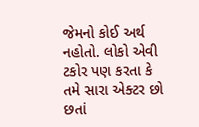જેમનો કોઈ અર્થ નહોતો. લોકો એવી ટકોર પણ કરતા કે તમે સારા એક્ટર છો છતાં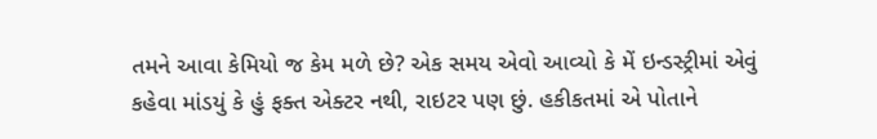તમને આવા કેમિયો જ કેમ મળે છે? એક સમય એવો આવ્યો કે મેં ઇન્ડસ્ટ્રીમાં એવું કહેવા માંડયું કે હું ફક્ત એક્ટર નથી, રાઇટર પણ છું. હકીકતમાં એ પોતાને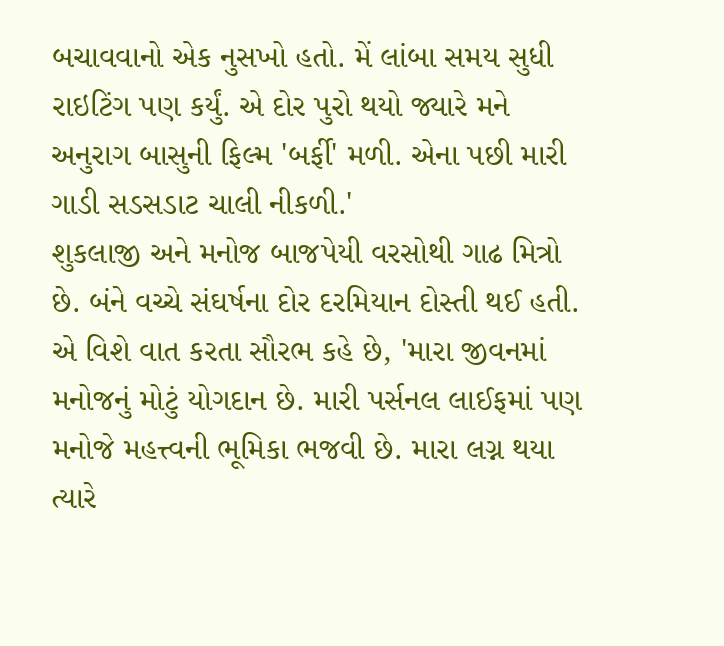બચાવવાનો એક નુસખો હતો. મેં લાંબા સમય સુધી રાઇટિંગ પણ કર્યું. એ દોર પુરો થયો જ્યારે મને અનુરાગ બાસુની ફિલ્મ 'બર્ફી' મળી. એના પછી મારી ગાડી સડસડાટ ચાલી નીકળી.'
શુકલાજી અને મનોજ બાજપેયી વરસોથી ગાઢ મિત્રો છે. બંને વચ્ચે સંઘર્ષના દોર દરમિયાન દોસ્તી થઈ હતી. એ વિશે વાત કરતા સૌરભ કહે છે, 'મારા જીવનમાં મનોજનું મોટું યોગદાન છે. મારી પર્સનલ લાઈફમાં પણ મનોજે મહત્ત્વની ભૂમિકા ભજવી છે. મારા લગ્ન થયા ત્યારે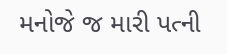મનોજે જ મારી પત્ની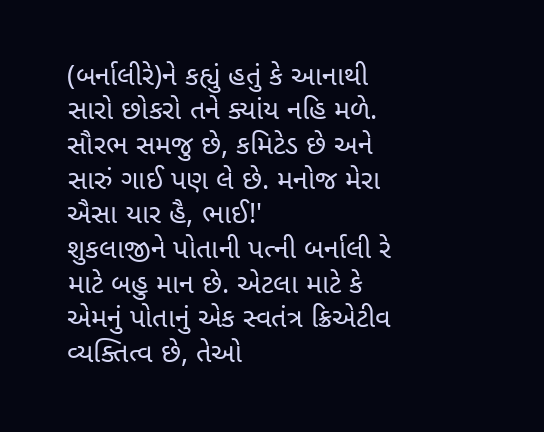(બર્નાલીરે)ને કહ્યું હતું કે આનાથી સારો છોકરો તને ક્યાંય નહિ મળે. સૌરભ સમજુ છે, કમિટેડ છે અને સારું ગાઈ પણ લે છે. મનોજ મેરા ઐસા યાર હૈ, ભાઈ!'
શુકલાજીને પોતાની પત્ની બર્નાલી રે માટે બહુ માન છે. એટલા માટે કે એમનું પોતાનું એક સ્વતંત્ર ક્રિએટીવ વ્યક્તિત્વ છે, તેઓ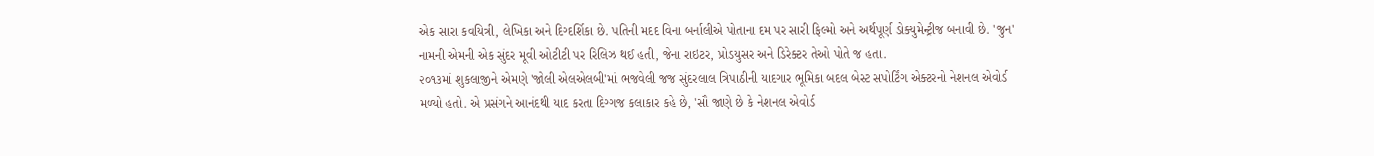એક સારા કવયિત્રી, લેખિકા અને દિગ્દર્શિકા છે. પતિની મદદ વિના બર્નાલીએ પોતાના દમ પર સારી ફિલ્મો અને અર્થપૂર્ણ ડોક્યુમેન્ટ્રીજ બનાવી છે. 'જુન' નામની એમની એક સુંદર મૂવી ઓટીટી પર રિલિઝ થઈ હતી, જેના રાઇટર, પ્રોડયુસર અને ડિરેક્ટર તેઓ પોતે જ હતા.
૨૦૧૩માં શુકલાજીને એમણે 'જોલી એલએલબી'માં ભજવેલી જજ સુંદરલાલ ત્રિપાઠીની યાદગાર ભૂમિકા બદલ બેસ્ટ સપોર્ટિંગ એક્ટરનો નેશનલ એવોર્ડ મળ્યો હતો. એ પ્રસંગને આનંદથી યાદ કરતા દિગ્ગજ કલાકાર કહે છે, 'સૌ જાણે છે કે નેશનલ એવોર્ડ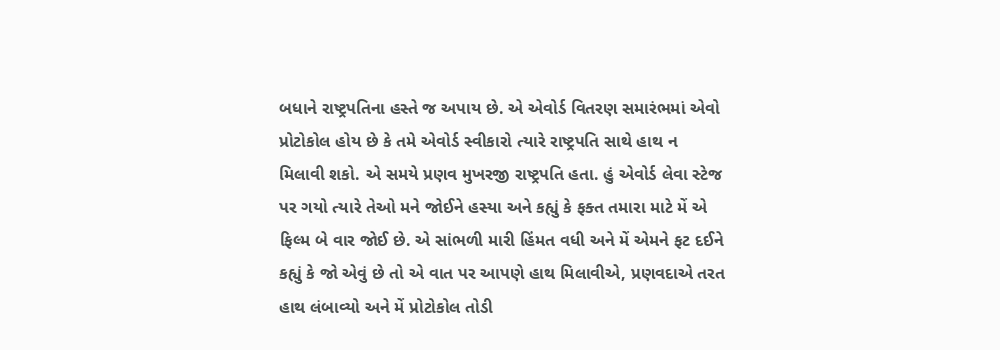બધાને રાષ્ટ્રપતિના હસ્તે જ અપાય છે. એ એવોર્ડ વિતરણ સમારંભમાં એવો પ્રોટોકોલ હોય છે કે તમે એવોર્ડ સ્વીકારો ત્યારે રાષ્ટ્રપતિ સાથે હાથ ન મિલાવી શકો. એ સમયે પ્રણવ મુખરજી રાષ્ટ્રપતિ હતા. હું એવોર્ડ લેવા સ્ટેજ પર ગયો ત્યારે તેઓ મને જોઈને હસ્યા અને કહ્યું કે ફક્ત તમારા માટે મેં એ ફિલ્મ બે વાર જોઈ છે. એ સાંભળી મારી હિંમત વધી અને મેં એમને ફટ દઈને કહ્યું કે જો એવું છે તો એ વાત પર આપણે હાથ મિલાવીએ, પ્રણવદાએ તરત હાથ લંબાવ્યો અને મેં પ્રોટોકોલ તોડી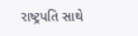રાષ્ટ્રપતિ સાથે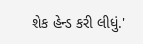શેક હેન્ડ કરી લીધું.'